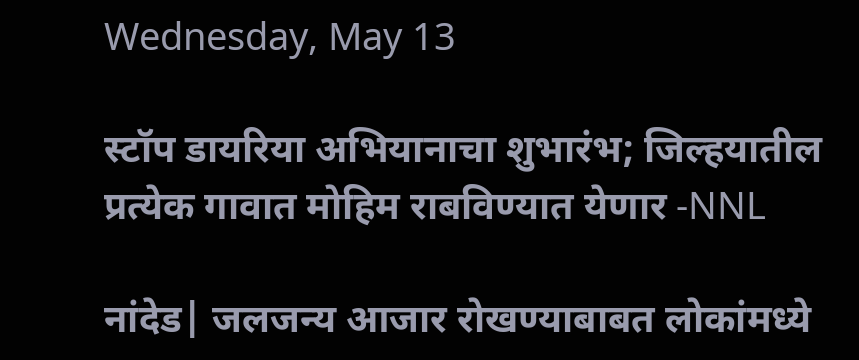Wednesday, May 13

स्टॉप डायरिया अभियानाचा शुभारंभ; जिल्‍हयातील प्रत्येक गावात मोहिम राबविण्‍यात येणार -NNL

नांदेड| जलजन्य आजार रोखण्याबाबत लोकांमध्ये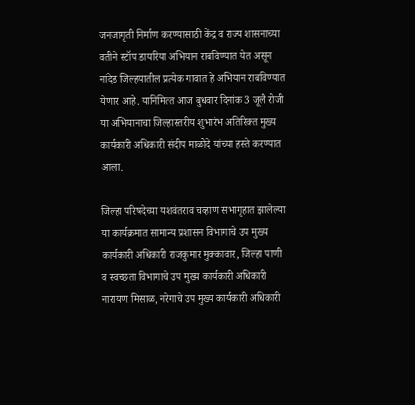जनजागृती निर्माण करण्यासाठी केंद्र व राज्‍य शासनाच्‍या वतीने स्‍टॉप डायरिया अभियान राबविण्‍यात येत असून नांदेड जिल्‍हयातील प्रत्‍येक गावात हे अभियान राबविण्‍यात येणार आहे. यानिमित्‍त आज बुधवार दिनांक 3 जूलै रोजी या अभियानाचा जिल्‍हास्‍तरीय शुभारंभ अतिरिक्‍त मुख्‍य कार्यकारी अधिकारी संदीप माळोदे यांच्‍या हस्‍ते करण्‍यात आला.

जिल्‍हा परिषदेच्‍या यशवंतराव चव्‍हाण सभागृहात झालेल्‍या या कार्यक्रमात सामान्‍य प्रशासन विभागाचे उप मुख्‍य कार्यकारी अधिकारी राजकुमार मुक्‍कावार, जिल्‍हा पाणी व स्‍वच्‍छता विभागाचे उप मुख्‍य कार्यकारी अधिकारी नारायण मिसाळ, नरेगाचे उप मुख्‍य कार्यकारी अधिकारी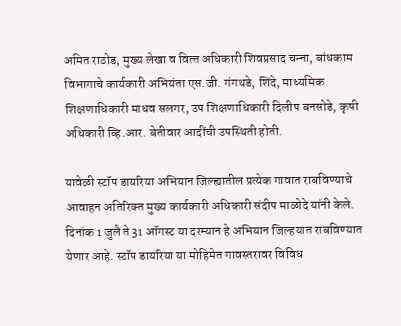अमित राठोड, मुख्‍य लेखा व वित्‍त अधिकारी शिवप्रसाद चन्‍ना, बांधकाम विभागाचे कार्यकारी अभियंता एस.जी. गंगथडे, शिंदे, माध्‍यमिक शिक्षणाधिकारी माधव सलगर, उप शिक्षणाधिकारी दिलीप बनसोडे, कृषी अधिकारी व्हि.आर. बेतीवार आदींची उपस्थिती होती.

यावेळी स्टॉप डायरिया अभियान जिल्ह्यातील प्रत्येक गावात राबविण्‍याचे आवाहन अतिरिक्‍त मुख्‍य कार्यकारी अधिकारी संदीप माळोदे यांनी केले. दिनांक 1 जुलै ते 31 ऑगस्ट या दरम्यान हे अभियान जिल्‍हयात राबविण्‍यात येणार आहे. स्‍टॉप डायरिया या मोहिमेत गावस्‍तरावर विविध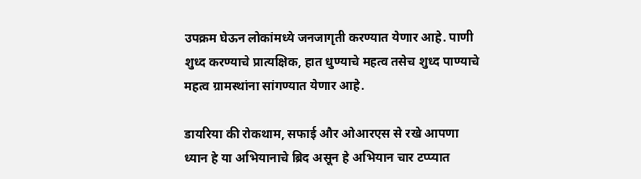उपक्रम घेऊन लोकांमध्‍ये जनजागृती करण्‍यात येणार आहे. पाणी शुध्‍द करण्‍याचे प्रात्‍यक्षिक, हात धुण्‍याचे महत्‍व तसेच शुध्‍द पाण्‍याचे महत्‍व ग्रामस्‍थांना सांगण्‍यात येणार आहे.

डायरिया की रोकथाम, सफाई और ओआरएस से रखे आपणा ध्‍यान हे या अभियानाचे ब्रिद असून हे अभियान चार टप्‍प्‍यात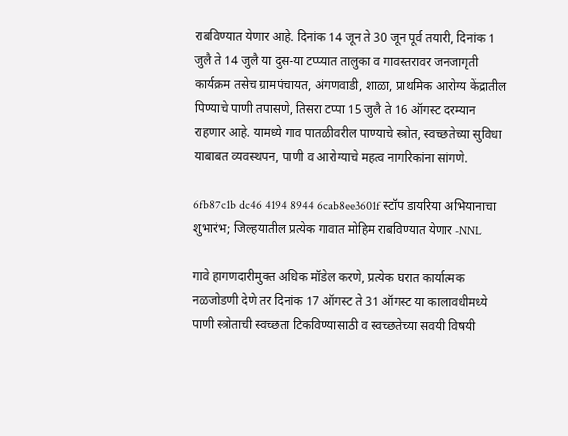राबविण्‍यात येणार आहे. दिनांक 14 जून ते 30 जून पूर्व तयारी, दिनांक 1 जुलै ते 14 जुलै या दुस-या टप्‍प्‍यात तालुका व गावस्‍तरावर जनजागृती कार्यक्रम तसेच ग्रामपंचायत, अंगणवाडी, शाळा, प्राथमिक आरोग्‍य केंद्रातील पिण्‍याचे पाणी तपासणे, तिसरा टप्‍पा 15 जुलै ते 16 ऑगस्‍ट दरम्‍यान राहणार आहे. यामध्‍ये गाव पातळीवरील पाण्‍याचे स्‍त्रोत, स्‍वच्‍छतेच्‍या सुविधा याबाबत व्‍यवस्‍थपन, पाणी व आरोग्‍याचे महत्‍व नागरिकांना सांगणे.

6fb87c1b dc46 4194 8944 6cab8ee3601f स्टॉप डायरिया अभियानाचा शुभारंभ; जिल्‍हयातील प्रत्येक गावात मोहिम राबविण्‍यात येणार -NNL

गावे हागणदारीमुक्‍त अधिक मॉडेल करणे, प्रत्‍येक घरात कार्यात्‍मक नळजोडणी देणे तर दिनांक 17 ऑगस्‍ट ते 31 ऑगस्‍ट या कालावधीमध्‍ये पाणी स्‍त्रोताची स्‍वच्‍छता टिकविण्‍यासाठी व स्‍वच्‍छतेच्‍या सवयी विषयी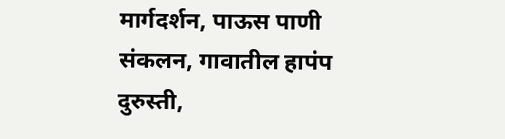मार्गदर्शन, पाऊस पाणी संकलन, गावातील हापंप दुरुस्‍ती,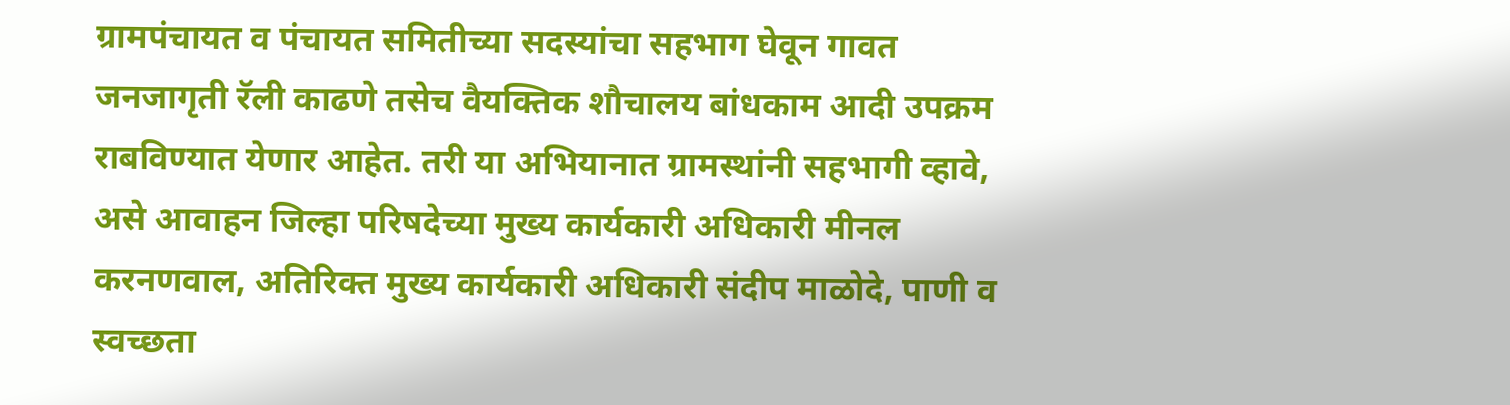ग्रामपंचायत व पंचायत समितीच्‍या सदस्‍यांचा सहभाग घेवून गावत जनजागृती रॅली काढणे तसेच वैयक्तिक शौचालय बांधकाम आदी उपक्रम राबविण्‍यात येणार आहेत. तरी या अभियानात ग्रामस्‍थांनी सहभागी व्‍हावे, असे आवाहन जिल्‍हा परिषदेच्‍या मुख्‍य कार्यकारी अधिकारी मीनल करनणवाल, अतिरिक्‍त मुख्‍य कार्यकारी अधिकारी संदीप माळोदे, पाणी व स्‍वच्‍छता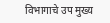विभागाचे उप मुख्‍य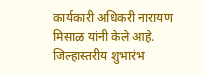कार्यकारी अधिकरी नारायण मिसाळ यांनी केले आहे. जिल्‍हास्‍तरीय शुभारंभ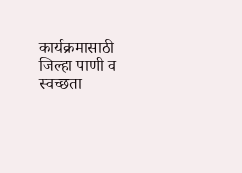कार्यक्रमासाठी जिल्‍हा पाणी व स्‍वच्‍छता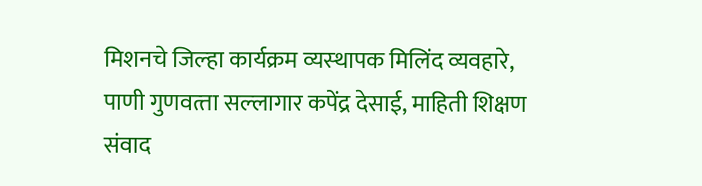मिशनचे जिल्‍हा कार्यक्रम व्‍यस्‍थापक मिलिंद व्‍यवहारे, पाणी गुणवत्‍ता सल्‍लागार कपेंद्र देसाई, माहिती शिक्षण संवाद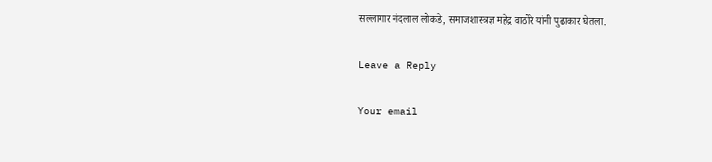सल्‍लागार नंदलाल लोकडे, समाजशास्‍त्रज्ञ महेद्र वाठोरे यांनी पुढाकार घेतला.

Leave a Reply

Your email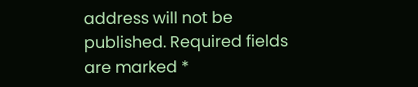address will not be published. Required fields are marked *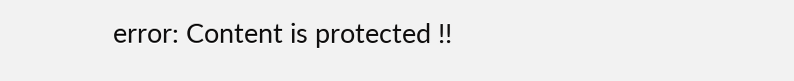error: Content is protected !!